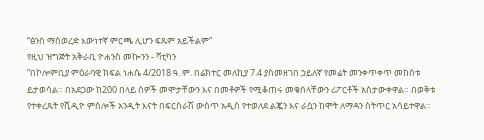“ፅንስ ማስወረድ እውነተኛ ምርጫ ሊሆን ፍጹም አይችልም”
የዚህ ዝግጅት አቅራቢ ዮሐንስ መኰንን - ቫቲካን
“በኮሎምቢያ ምዕራባዊ ክፍል ነሐሴ 4/2018 ዓ. ም. በሬክተር መለኪያ 7.4 ያስመዘገበ ኃይለኛ የመሬት መንቀጥቀጥ መከሰቱ ይታወሳል። በአደጋው ከ200 በላይ ሰዎች መሞታቸውን እና በመቶዎች የሚቆጠሩ መቁሰላቸውን ሪፖርቶች አስታውቀዋል። በወቅቱ የተቀረጹት የቪዲዮ ምስሎች አንዲት እናት በፍርስራሽ ውስጥ አዲስ የተወለደ ልጇን እና ራሷን ከሞት ለማዳን ስትጥር አሳይተዋል።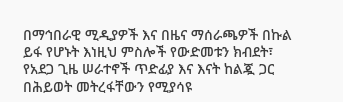በማኅበራዊ ሚዲያዎች እና በዜና ማሰራጫዎች በኩል ይፋ የሆኑት እነዚህ ምስሎች የውድመቱን ክብደት፣ የአደጋ ጊዜ ሠራተኖች ጥድፊያ እና እናት ከልጇ ጋር በሕይወት መትረፋቸውን የሚያሳዩ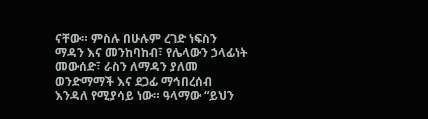ናቸው። ምስሉ በሁሉም ረገድ ነፍስን ማዳን እና መንከባከብ፣ የሌላውን ኃላፊነት መውሰድ፣ ራስን ለማዳን ያለመ ወንድማማች እና ደጋፊ ማኅበረሰብ እንዳለ የሚያሳይ ነው። ዓላማው “ይህን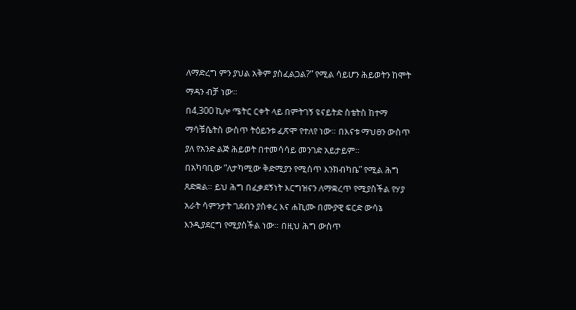ለማድረግ ምን ያህል አቅም ያስፈልጋል?” የሚል ሳይሆን ሕይወትን ከሞት ማዳን ብቻ ነው።
በ4,300 ኪሎ ሜትር ርቀት ላይ በምትገኝ ዩናይትድ ስቴትስ ከተማ ማሳቹሴትስ ውስጥ ትዕይንቱ ፈጽሞ የተለየ ነው። በእናቱ ማህፀን ውስጥ ያለ የአንድ ልጅ ሕይወት በተመሳሳይ መንገድ አይታይም።
በአካባቢው “ለታካሚው ቅድሚያን የሚሰጥ እንክብካቤ” የሚል ሕግ ጸድቋል። ይህ ሕግ በፈቃደኝነት እርግዝናን ለማቋረጥ የሚያስችል የሃያ አራት ሳምንታት ገደብን ያስቀረ እና ሐኪሙ በሙያዊ ፍርድ ውሳኔ እንዲያደርግ የሚያስችል ነው። በዚህ ሕግ ውስጥ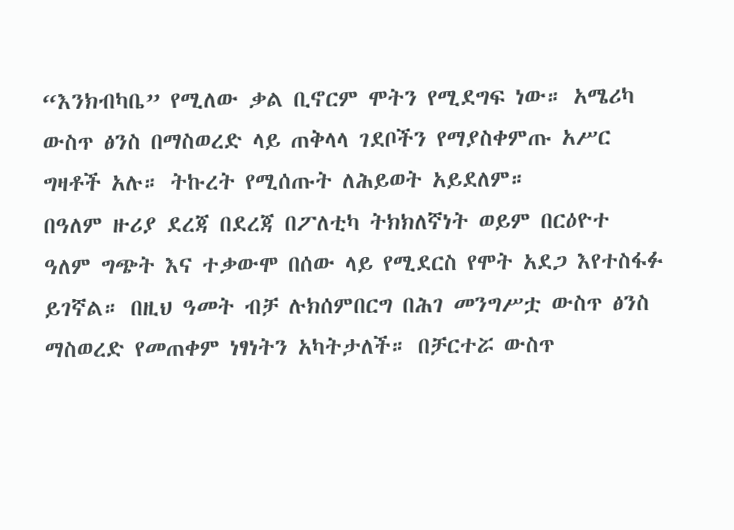“እንክብካቤ” የሚለው ቃል ቢኖርም ሞትን የሚደግፍ ነው። አሜሪካ ውስጥ ፅንስ በማስወረድ ላይ ጠቅላላ ገደቦችን የማያስቀምጡ አሥር ግዛቶች አሉ። ትኩረት የሚሰጡት ለሕይወት አይደለም።
በዓለም ዙሪያ ደረጃ በደረጃ በፖለቲካ ትክክለኛነት ወይም በርዕዮተ ዓለም ግጭት እና ተቃውሞ በሰው ላይ የሚደርስ የሞት አደጋ እየተስፋፉ ይገኛል። በዚህ ዓመት ብቻ ሉክሰምበርግ በሕገ መንግሥቷ ውስጥ ፅንስ ማስወረድ የመጠቀም ነፃነትን አካትታለች። በቻርተሯ ውስጥ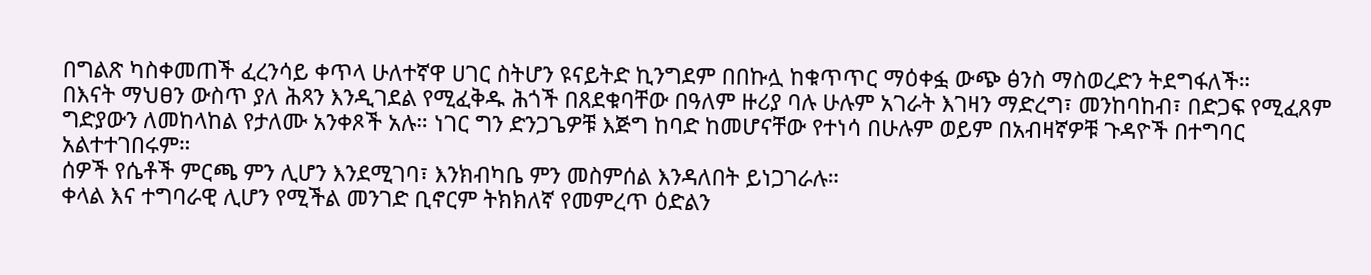በግልጽ ካስቀመጠች ፈረንሳይ ቀጥላ ሁለተኛዋ ሀገር ስትሆን ዩናይትድ ኪንግደም በበኩሏ ከቁጥጥር ማዕቀፏ ውጭ ፅንስ ማስወረድን ትደግፋለች።
በእናት ማህፀን ውስጥ ያለ ሕጻን እንዲገደል የሚፈቅዱ ሕጎች በጸደቁባቸው በዓለም ዙሪያ ባሉ ሁሉም አገራት እገዛን ማድረግ፣ መንከባከብ፣ በድጋፍ የሚፈጸም ግድያውን ለመከላከል የታለሙ አንቀጾች አሉ። ነገር ግን ድንጋጌዎቹ እጅግ ከባድ ከመሆናቸው የተነሳ በሁሉም ወይም በአብዛኛዎቹ ጉዳዮች በተግባር አልተተገበሩም።
ሰዎች የሴቶች ምርጫ ምን ሊሆን እንደሚገባ፣ እንክብካቤ ምን መስምሰል እንዳለበት ይነጋገራሉ።
ቀላል እና ተግባራዊ ሊሆን የሚችል መንገድ ቢኖርም ትክክለኛ የመምረጥ ዕድልን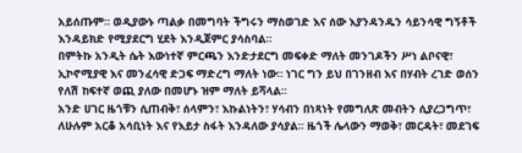አይሰጡም። ወዲያውኑ ጣልቃ በመግባት ችግሩን ማስወገድ እና ሰው እያንዳንዱን ሳይንሳዊ ግኝቶች እንዳይክድ የሚያደርግ ሂደት እንዲጀምር ያሳስባል።
በምትኩ አንዲት ሴት እውነተኛ ምርጫን እንድታደርግ መፍቀድ ማለት መንገዶችን ሥነ ልቦናዊ፣ ኢኮኖሚያዊ እና መንፈሳዊ ድጋፍ ማድረግ ማለት ነው። ነገር ግን ይህ በገንዘብ እና በሃብት ረገድ ወሰን የለሽ ከፍተኛ ወጪ ያለው በመሆኑ ዝም ማለት ይሻላል።
አንድ ሀገር ዜጎቹን ሲጠብቅ፣ ሰላምን፣ እኩልነትን፣ ሃሳብን በነጻነት የመግለጽ መብትን ሲያረጋግጥ፣ ለሁሉም አርቆ አሳቢነት እና የእይታ ስፋት እንዳለው ያሳያል። ዜጎች ሌላውን ማወቅ፣ መርዳት፣ መደገፍ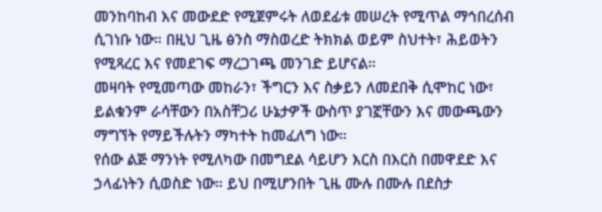መንከባከብ እና መውደድ የሚጀምሩት ለወደፊቱ መሠረት የሚጥል ማኅበረሰብ ሲገነቡ ነው። በዚህ ጊዜ ፅንስ ማስወረድ ትክክል ወይም ስህተት፣ ሕይወትን የሚጻረር እና የመደገፍ ማረጋገጫ መንገድ ይሆናል።
መዛባት የሚመጣው መከራን፣ ችግርን እና ስቃይን ለመደበቅ ሲሞከር ነው፣ ይልቁንም ራሳቸውን በአስቸጋሪ ሁኔታዎች ውስጥ ያገኟቸውን እና መውጫውን ማግኘት የማይችሉትን ማካተት ከመፈለግ ነው።
የሰው ልጅ ማንነት የሚለካው በመግደል ሳይሆን እርስ በእርስ በመዋደድ እና ኃላፊነትን ሲወስድ ነው። ይህ በሚሆንበት ጊዜ ሙሉ በሙሉ በደስታ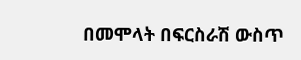በመሞላት በፍርስራሽ ውስጥ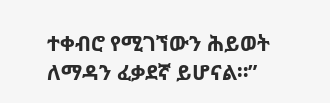ተቀብሮ የሚገኘውን ሕይወት ለማዳን ፈቃደኛ ይሆናል።”